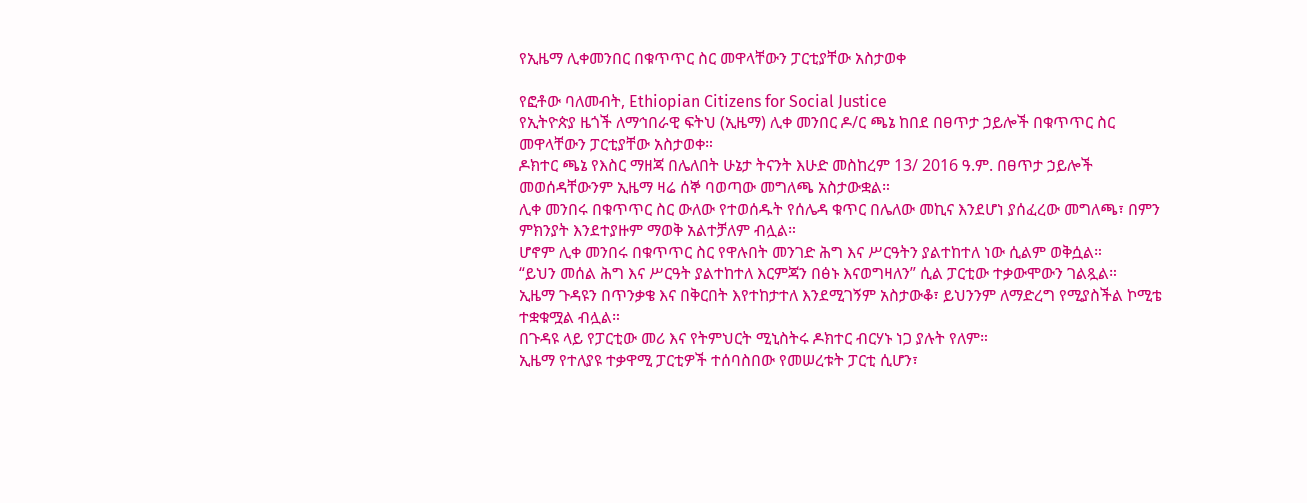የኢዜማ ሊቀመንበር በቁጥጥር ስር መዋላቸውን ፓርቲያቸው አስታወቀ

የፎቶው ባለመብት, Ethiopian Citizens for Social Justice
የኢትዮጵያ ዜጎች ለማኅበራዊ ፍትህ (ኢዜማ) ሊቀ መንበር ዶ/ር ጫኔ ከበደ በፀጥታ ኃይሎች በቁጥጥር ስር መዋላቸውን ፓርቲያቸው አስታወቀ።
ዶክተር ጫኔ የእስር ማዘጃ በሌለበት ሁኔታ ትናንት እሁድ መስከረም 13/ 2016 ዓ.ም. በፀጥታ ኃይሎች መወሰዳቸውንም ኢዜማ ዛሬ ሰኞ ባወጣው መግለጫ አስታውቋል።
ሊቀ መንበሩ በቁጥጥር ስር ውለው የተወሰዱት የሰሌዳ ቁጥር በሌለው መኪና እንደሆነ ያሰፈረው መግለጫ፣ በምን ምክንያት እንደተያዙም ማወቅ አልተቻለም ብሏል።
ሆኖም ሊቀ መንበሩ በቁጥጥር ስር የዋሉበት መንገድ ሕግ እና ሥርዓትን ያልተከተለ ነው ሲልም ወቅሷል።
“ይህን መሰል ሕግ እና ሥርዓት ያልተከተለ እርምጃን በፅኑ እናወግዛለን” ሲል ፓርቲው ተቃውሞውን ገልጿል።
ኢዜማ ጉዳዩን በጥንቃቄ እና በቅርበት እየተከታተለ እንደሚገኝም አስታውቆ፣ ይህንንም ለማድረግ የሚያስችል ኮሚቴ ተቋቁሟል ብሏል።
በጉዳዩ ላይ የፓርቲው መሪ እና የትምህርት ሚኒስትሩ ዶክተር ብርሃኑ ነጋ ያሉት የለም።
ኢዜማ የተለያዩ ተቃዋሚ ፓርቲዎች ተሰባስበው የመሠረቱት ፓርቲ ሲሆን፣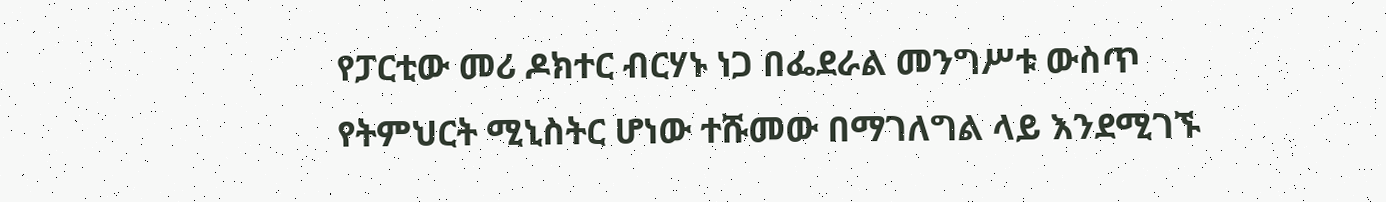የፓርቲው መሪ ዶክተር ብርሃኑ ነጋ በፌደራል መንግሥቱ ውስጥ የትምህርት ሚኒስትር ሆነው ተሹመው በማገለግል ላይ እንደሚገኙ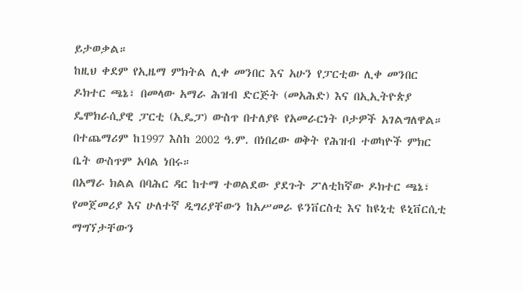ይታወቃል።
ከዚህ ቀደም የኢዜማ ምክትል ሊቀ መንበር እና አሁን የፓርቲው ሊቀ መንበር ዶክተር ጫኔ፣ በመላው አማራ ሕዝብ ድርጅት (መአሕድ) እና በኢኢትዮጵያ ዴሞክራሲያዊ ፓርቲ (ኢዴፓ) ውስጥ በተለያዩ የአመራርነት ቦታዎች አገልግለዋል።
በተጨማሪም ከ1997 እስከ 2002 ዓ.ም. በነበረው ወቅት የሕዝብ ተወካዮች ምክር ቤት ውስጥም አባል ነበሩ።
በአማራ ክልል በባሕር ዳር ከተማ ተወልደው ያደጉት ፖለቲከኛው ዶክተር ጫኔ፣ የመጀመሪያ እና ሁለተኛ ዲግሪያቸውን ከአሥመራ ዩንቨርስቲ እና ከዩኒቲ ዩኒቨርሲቲ ማግኘታቸውን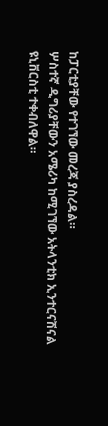ከፓርቲያቸው የተገኘው መረጃ ያስረዳል።
ሦስተኛ ዲግሪያቸውን አሜሪካ ከሚገኘው አትላንቲክ ኢንተርናሽናል ዩኒቨርስቲ ተቀብለዋል።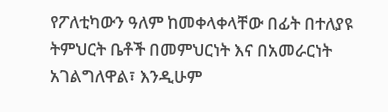የፖለቲካውን ዓለም ከመቀላቀላቸው በፊት በተለያዩ ትምህርት ቤቶች በመምህርነት እና በአመራርነት አገልግለዋል፣ እንዲሁም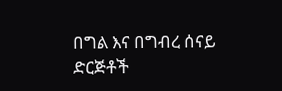በግል እና በግብረ ሰናይ ድርጅቶች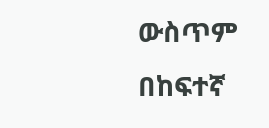ውስጥም በከፍተኛ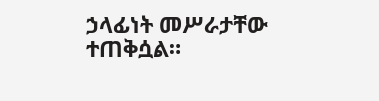ኃላፊነት መሥራታቸው ተጠቅሷል።